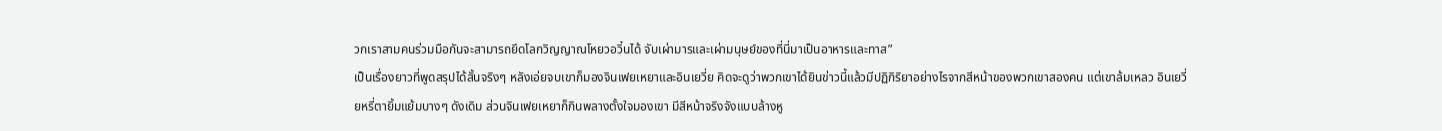วกเราสามคนร่วมมือกันจะสามารถยึดโลกวิญญาณโหยวอวิ๋นได้ จับเผ่ามารและเผ่ามนุษย์ของที่นี่มาเป็นอาหารและทาส”
เป็นเรื่องยาวที่พูดสรุปได้สั้นจริงๆ หลังเอ่ยจบเขาก็มองจินเฟยเหยาและอินเยวี่ย คิดจะดูว่าพวกเขาได้ยินข่าวนี้แล้วมีปฏิกิริยาอย่างไรจากสีหน้าของพวกเขาสองคน แต่เขาล้มเหลว อินเยวี่ยหรี่ตายิ้มแย้มบางๆ ดังเดิม ส่วนจินเฟยเหยาก็กินพลางตั้งใจมองเขา มีสีหน้าจริงจังแบบล้างหู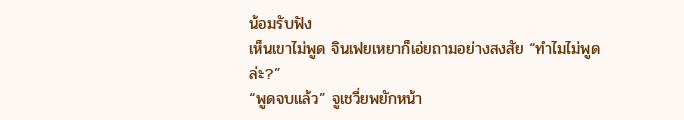น้อมรับฟัง
เห็นเขาไม่พูด จินเฟยเหยาก็เอ่ยถามอย่างสงสัย “ทำไมไม่พูดล่ะ?”
“พูดจบแล้ว” จูเชวี่ยพยักหน้า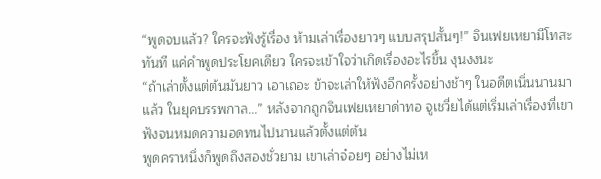“พูดจบแล้ว? ใครจะฟังรู้เรื่อง ห้ามเล่าเรื่องยาวๆ แบบสรุปสั้นๆ!” จินเฟยเหยามีโทสะทันที แค่คำพูดประโยคเดียว ใครจะเข้าใจว่าเกิดเรื่องอะไรขึ้น งุนงงนะ
“ถ้าเล่าตั้งแต่ต้นมันยาว เอาเถอะ ข้าจะเล่าให้ฟังอีกครั้งอย่างช้าๆ ในอดีตเนิ่นนานมาแล้ว ในยุคบรรพกาล...” หลังจากถูกจินเฟยเหยาด่าทอ จูเชวี่ยได้แต่เริ่มเล่าเรื่องที่เขาฟังจนหมดความอดทนไปนานแล้วตั้งแต่ต้น
พูดคราหนึ่งก็พูดถึงสองชั่วยาม เขาเล่าจ๋อยๆ อย่างไม่เห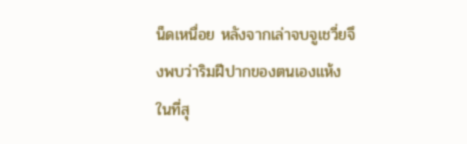น็ดเหนื่อย หลังจากเล่าจบจูเชวี่ยจึงพบว่าริมฝีปากของตนเองแห้ง
ในที่สุ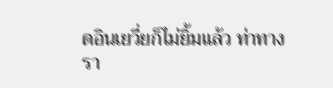ดอินเยวี่ยก็ไม่ยิ้มแล้ว ท่าทางรา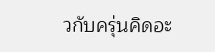วกับครุ่นคิดอะ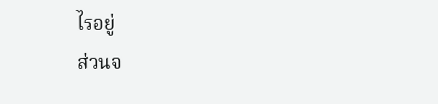ไรอยู่
ส่วนจ